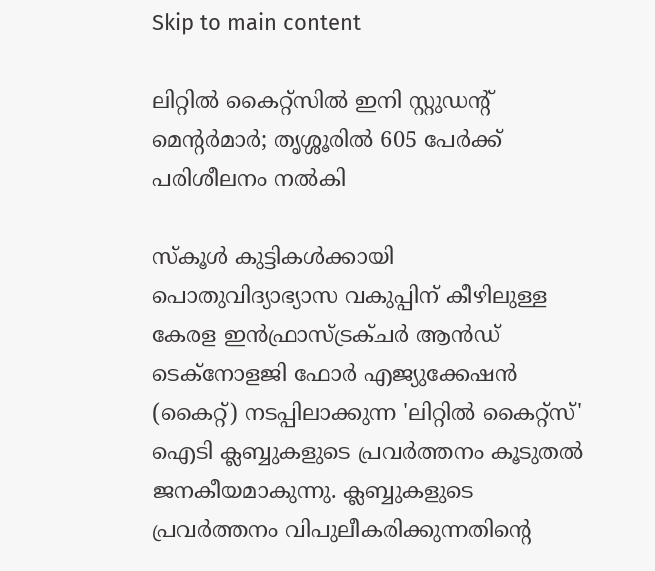Skip to main content

ലിറ്റില്‍ കൈറ്റ്‌സില്‍ ഇനി സ്റ്റുഡന്റ് മെന്റര്‍മാര്‍; തൃശ്ശൂരില്‍ 605 പേര്‍ക്ക് പരിശീലനം നല്‍കി

സ്‌കൂള്‍ കുട്ടികള്‍ക്കായി പൊതുവിദ്യാഭ്യാസ വകുപ്പിന് കീഴിലുള്ള കേരള ഇന്‍ഫ്രാസ്ട്രക്ചര്‍ ആന്‍ഡ് ടെക്‌നോളജി ഫോര്‍ എജ്യുക്കേഷന്‍ (കൈറ്റ്) നടപ്പിലാക്കുന്ന 'ലിറ്റില്‍ കൈറ്റ്‌സ്' ഐടി ക്ലബ്ബുകളുടെ പ്രവര്‍ത്തനം കൂടുതല്‍ ജനകീയമാകുന്നു. ക്ലബ്ബുകളുടെ പ്രവര്‍ത്തനം വിപുലീകരിക്കുന്നതിന്റെ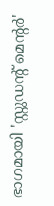ഭാഗമായി 'സ്റ്റുഡന്റ് മെന്റര്‍'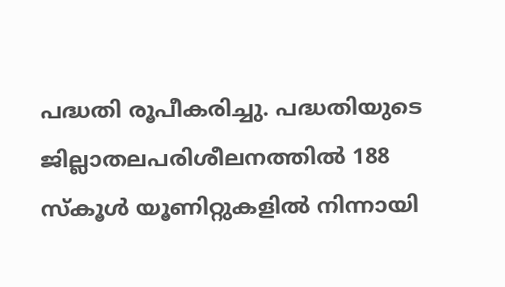പദ്ധതി രൂപീകരിച്ചു. പദ്ധതിയുടെ ജില്ലാതലപരിശീലനത്തില്‍ 188 സ്‌കൂള്‍ യൂണിറ്റുകളില്‍ നിന്നായി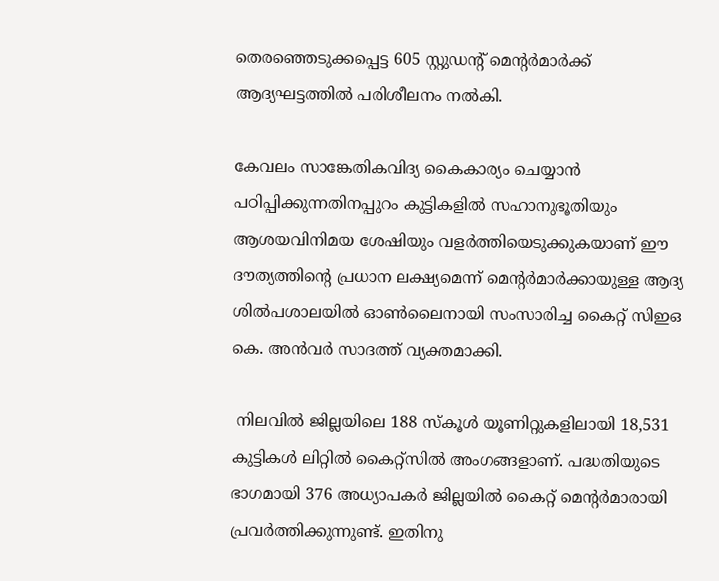തെരഞ്ഞെടുക്കപ്പെട്ട 605 സ്റ്റുഡന്റ് മെന്റര്‍മാര്‍ക്ക് ആദ്യഘട്ടത്തില്‍ പരിശീലനം നല്‍കി.

കേവലം സാങ്കേതികവിദ്യ കൈകാര്യം ചെയ്യാന്‍ പഠിപ്പിക്കുന്നതിനപ്പുറം കുട്ടികളില്‍ സഹാനുഭൂതിയും ആശയവിനിമയ ശേഷിയും വളര്‍ത്തിയെടുക്കുകയാണ് ഈ ദൗത്യത്തിന്റെ പ്രധാന ലക്ഷ്യമെന്ന് മെന്റര്‍മാര്‍ക്കായുള്ള ആദ്യ ശില്‍പശാലയില്‍ ഓണ്‍ലൈനായി സംസാരിച്ച കൈറ്റ് സിഇഒ കെ. അന്‍വര്‍ സാദത്ത് വ്യക്തമാക്കി.

 നിലവില്‍ ജില്ലയിലെ 188 സ്‌കൂള്‍ യൂണിറ്റുകളിലായി 18,531 കുട്ടികള്‍ ലിറ്റില്‍ കൈറ്റ്‌സില്‍ അംഗങ്ങളാണ്. പദ്ധതിയുടെ ഭാഗമായി 376 അധ്യാപകര്‍ ജില്ലയില്‍ കൈറ്റ് മെന്റര്‍മാരായി പ്രവര്‍ത്തിക്കുന്നുണ്ട്. ഇതിനു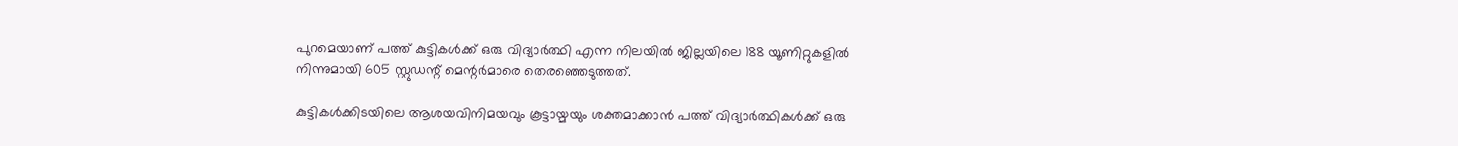പുറമെയാണ് പത്ത് കുട്ടികള്‍ക്ക് ഒരു വിദ്യാര്‍ത്ഥി എന്ന നിലയില്‍ ജില്ലയിലെ 188 യൂണിറ്റുകളില്‍ നിന്നുമായി 605 സ്റ്റുഡന്റ് മെന്റര്‍മാരെ തെരഞ്ഞെടുത്തത്.

കുട്ടികള്‍ക്കിടയിലെ ആശയവിനിമയവും കൂട്ടായ്മയും ശക്തമാക്കാന്‍ പത്ത് വിദ്യാര്‍ത്ഥികള്‍ക്ക് ഒരു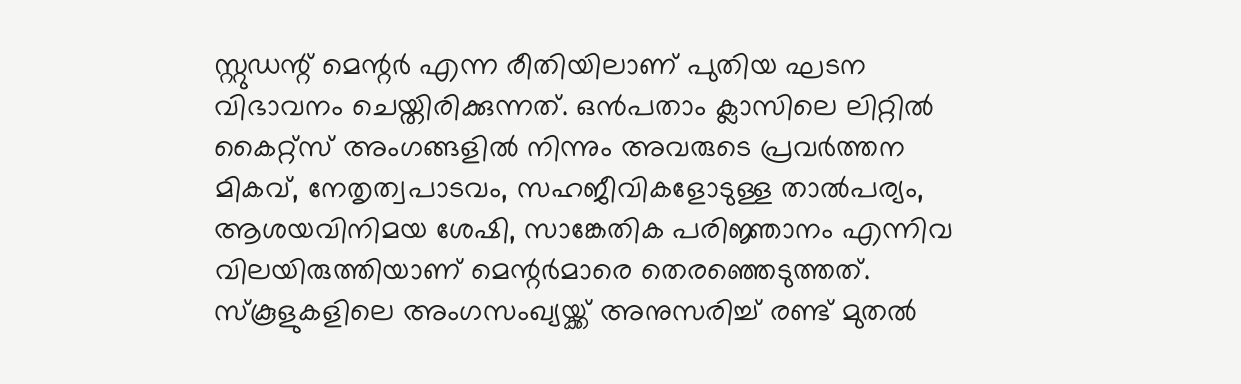സ്റ്റുഡന്റ് മെന്റര്‍ എന്ന രീതിയിലാണ് പുതിയ ഘടന വിഭാവനം ചെയ്തിരിക്കുന്നത്. ഒന്‍പതാം ക്ലാസിലെ ലിറ്റില്‍ കൈറ്റ്‌സ് അംഗങ്ങളില്‍ നിന്നും അവരുടെ പ്രവര്‍ത്തന മികവ്, നേതൃത്വപാടവം, സഹജീവികളോടുള്ള താല്‍പര്യം, ആശയവിനിമയ ശേഷി, സാങ്കേതിക പരിജ്ഞാനം എന്നിവ വിലയിരുത്തിയാണ് മെന്റര്‍മാരെ തെരഞ്ഞെടുത്തത്. സ്‌കൂളുകളിലെ അംഗസംഖ്യയ്ക്ക് അനുസരിച്ച് രണ്ട് മുതല്‍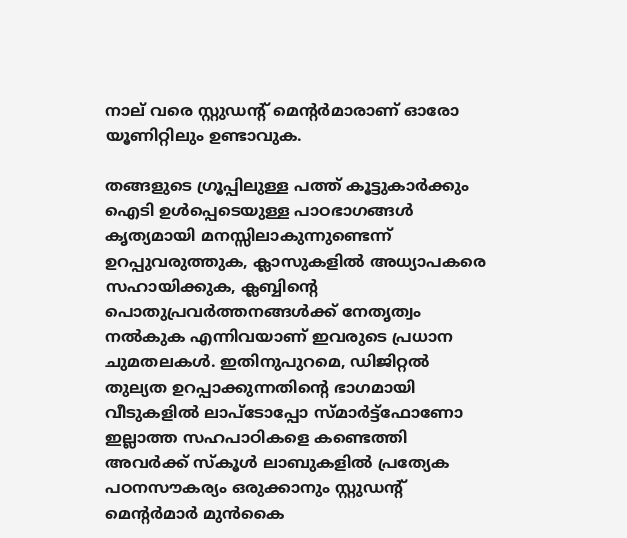നാല് വരെ സ്റ്റുഡന്റ് മെന്റര്‍മാരാണ് ഓരോ യൂണിറ്റിലും ഉണ്ടാവുക.

തങ്ങളുടെ ഗ്രൂപ്പിലുള്ള പത്ത് കൂട്ടുകാര്‍ക്കും ഐടി ഉള്‍പ്പെടെയുള്ള പാഠഭാഗങ്ങള്‍ കൃത്യമായി മനസ്സിലാകുന്നുണ്ടെന്ന് ഉറപ്പുവരുത്തുക, ക്ലാസുകളില്‍ അധ്യാപകരെ സഹായിക്കുക, ക്ലബ്ബിന്റെ പൊതുപ്രവര്‍ത്തനങ്ങള്‍ക്ക് നേതൃത്വം നല്‍കുക എന്നിവയാണ് ഇവരുടെ പ്രധാന ചുമതലകള്‍. ഇതിനുപുറമെ, ഡിജിറ്റല്‍ തുല്യത ഉറപ്പാക്കുന്നതിന്റെ ഭാഗമായി വീടുകളില്‍ ലാപ്‌ടോപ്പോ സ്മാര്‍ട്ട്‌ഫോണോ ഇല്ലാത്ത സഹപാഠികളെ കണ്ടെത്തി അവര്‍ക്ക് സ്‌കൂള്‍ ലാബുകളില്‍ പ്രത്യേക പഠനസൗകര്യം ഒരുക്കാനും സ്റ്റുഡന്റ് മെന്റര്‍മാര്‍ മുന്‍കൈ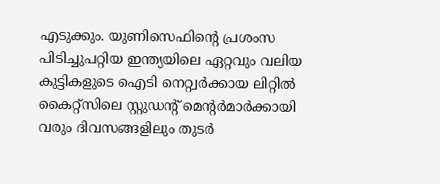എടുക്കും. യുണിസെഫിന്റെ പ്രശംസ പിടിച്ചുപറ്റിയ ഇന്ത്യയിലെ ഏറ്റവും വലിയ കുട്ടികളുടെ ഐടി നെറ്റ്വര്‍ക്കായ ലിറ്റില്‍ കൈറ്റ്‌സിലെ സ്റ്റുഡന്റ് മെന്റര്‍മാര്‍ക്കായി വരും ദിവസങ്ങളിലും തുടര്‍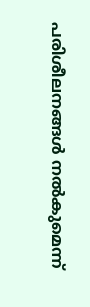പരിശീലനങ്ങള്‍ നല്‍കുമെന്ന്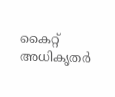കൈറ്റ് അധികൃതര്‍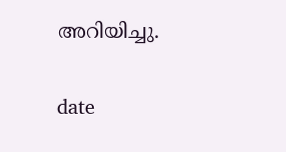അറിയിച്ചു.

date